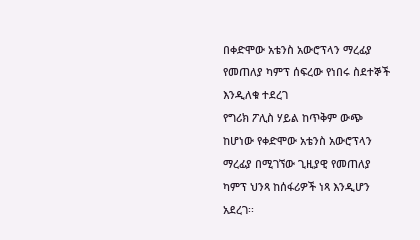በቀድሞው አቴንስ አውሮፕላን ማረፊያ የመጠለያ ካምፕ ሰፍረው የነበሩ ስደተኞች እንዲለቁ ተደረገ
የግሪክ ፖሊስ ሃይል ከጥቅም ውጭ ከሆነው የቀድሞው አቴንስ አውሮፕላን ማረፊያ በሚገኘው ጊዚያዊ የመጠለያ ካምፕ ህንጻ ከሰፋሪዎች ነጻ እንዲሆን አደረገ፡፡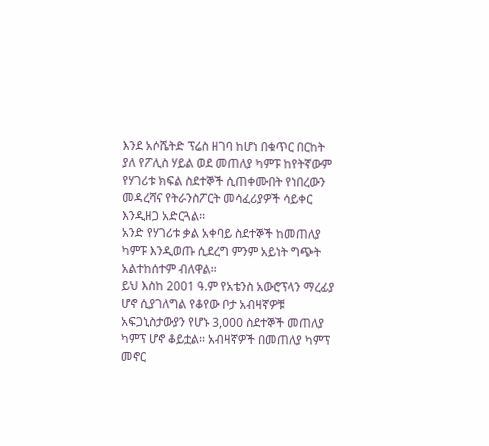እንደ አሶሼትድ ፕሬስ ዘገባ ከሆነ በቁጥር በርከት ያለ የፖሊስ ሃይል ወደ መጠለያ ካምፑ ከየትኛውም የሃገሪቱ ክፍል ስደተኞች ሲጠቀሙበት የነበረውን መዳረሻና የትራንስፖርት መሳፈሪያዎች ሳይቀር እንዲዘጋ አድርጓል፡፡
አንድ የሃገሪቱ ቃል አቀባይ ስደተኞች ከመጠለያ ካምፑ እንዲወጡ ሲደረግ ምንም አይነት ግጭት አልተከሰተም ብለዋል፡፡
ይህ እስከ 2001 ዓ.ም የአቴንስ አውሮፕላን ማረፊያ ሆኖ ሲያገለግል የቆየው ቦታ አብዛኛዎቹ አፍጋኒስታውያን የሆኑ 3,000 ስደተኞች መጠለያ ካምፕ ሆኖ ቆይቷል፡፡ አብዛኛዎች በመጠለያ ካምፕ መኖር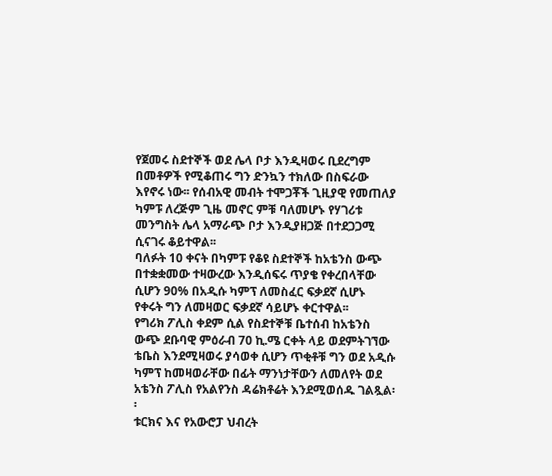የጀመሩ ስደተኞች ወደ ሌላ ቦታ እንዲዛወሩ ቢደረግም በመቶዎች የሚቆጠሩ ግን ድንኳን ተክለው በስፍራው እየኖሩ ነው፡፡ የሰብአዊ መብት ተሞጋቾች ጊዚያዊ የመጠለያ ካምፑ ለረጅም ጊዜ መኖር ምቹ ባለመሆኑ የሃገሪቱ መንግስት ሌላ አማራጭ ቦታ እንዲያዘጋጅ በተደጋጋሚ ሲናገሩ ቆይተዋል፡፡
ባለፉት 10 ቀናት በካምፑ የቆዩ ስደተኞች ከአቴንስ ውጭ በተቋቋመው ተዛውረው እንዲሰፍሩ ጥያቄ የቀረበላቸው ሲሆን 90% በአዲሱ ካምፕ ለመስፈር ፍቃደኛ ሲሆኑ የቀሩት ግን ለመዛወር ፍቃደኛ ሳይሆኑ ቀርተዋል፡፡
የግሪክ ፖሊስ ቀደም ሲል የስደተኞቹ ቤተሰብ ከአቴንስ ውጭ ደቡባዊ ምዕራብ 70 ኪ.ሜ ርቀት ላይ ወደምትገኘው ቴቤስ እንደሚዛወሩ ያሳወቀ ሲሆን ጥቂቶቹ ግን ወደ አዲሱ ካምፕ ከመዛወራቸው በፊት ማንነታቸውን ለመለየት ወደ አቴንስ ፖሊስ የአልየንስ ዳሬክቶሬት እንደሚወሰዱ ገልጿል፡፡
ቱርክና እና የአውሮፓ ህብረት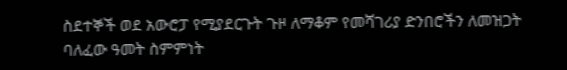ስደተኞች ወደ አውሮፓ የሚያደርጉት ጉዞ ለማቆም የመሻገሪያ ድንበሮችን ለመዝጋት ባለፈው ዓመት ስምምነት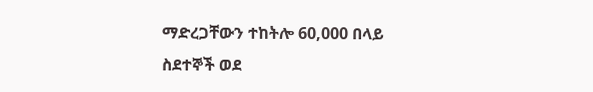ማድረጋቸውን ተከትሎ 60,000 በላይ ስደተኞች ወደ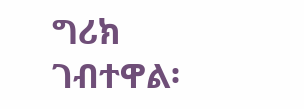ግሪክ ገብተዋል፡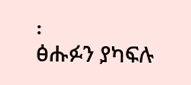፡
ፅሑፉን ያካፍሉ